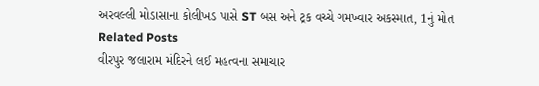અરવલ્લી મોડાસાના કોલીખડ પાસે ST બસ અને ટ્રક વચ્ચે ગમખ્વાર અકસ્માત, 1નું મોત
Related Posts
વીરપુર જલારામ મંદિરને લઈ મહત્વના સમાચાર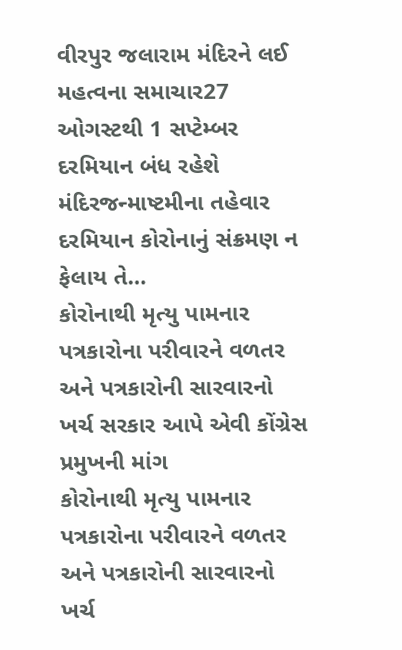વીરપુર જલારામ મંદિરને લઈ મહત્વના સમાચાર27 ઓગસ્ટથી 1 સપ્ટેમ્બર દરમિયાન બંધ રહેશે મંદિરજન્માષ્ટમીના તહેવાર દરમિયાન કોરોનાનું સંક્રમણ ન ફેલાય તે…
કોરોનાથી મૃત્યુ પામનાર પત્રકારોના પરીવારને વળતર અને પત્રકારોની સારવારનો ખર્ચ સરકાર આપે એવી કોંગ્રેસ પ્રમુખની માંગ
કોરોનાથી મૃત્યુ પામનાર પત્રકારોના પરીવારને વળતર અને પત્રકારોની સારવારનો ખર્ચ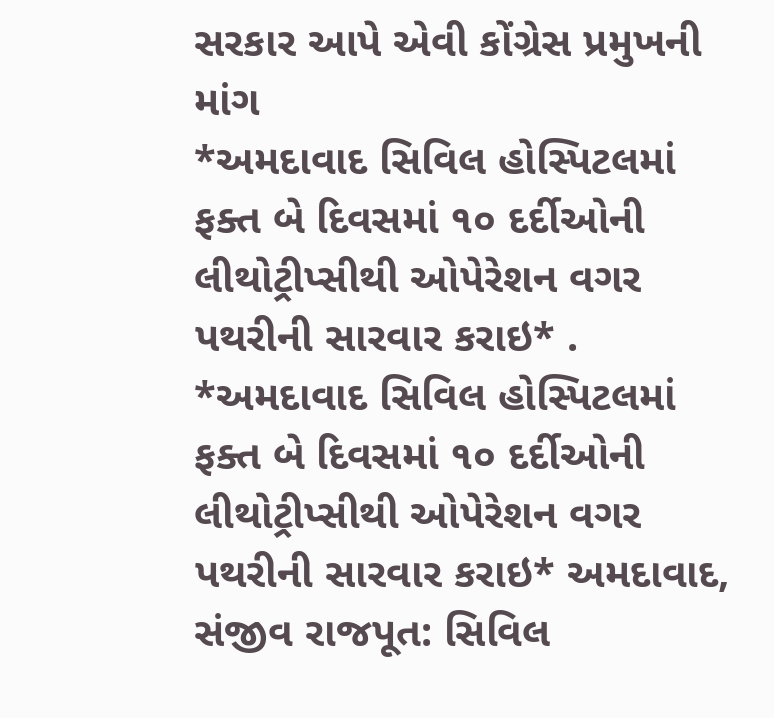સરકાર આપે એવી કોંગ્રેસ પ્રમુખની માંગ
*અમદાવાદ સિવિલ હોસ્પિટલમાં ફક્ત બે દિવસમાં ૧૦ દર્દીઓની લીથોટ્રીપ્સીથી ઓપેરેશન વગર પથરીની સારવાર કરાઇ* .
*અમદાવાદ સિવિલ હોસ્પિટલમાં ફક્ત બે દિવસમાં ૧૦ દર્દીઓની લીથોટ્રીપ્સીથી ઓપેરેશન વગર પથરીની સારવાર કરાઇ* અમદાવાદ, સંજીવ રાજપૂત: સિવિલ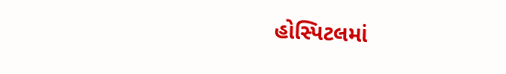હોસ્પિટલમાં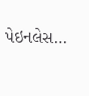પેઇનલેસ…